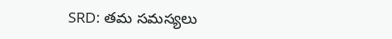SRD: తమ సమస్యలు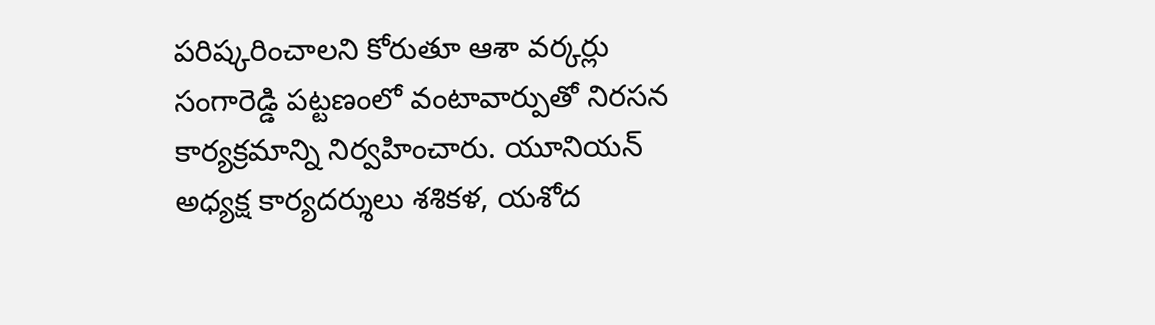పరిష్కరించాలని కోరుతూ ఆశా వర్కర్లు సంగారెడ్డి పట్టణంలో వంటావార్పుతో నిరసన కార్యక్రమాన్ని నిర్వహించారు. యూనియన్ అధ్యక్ష కార్యదర్శులు శశికళ, యశోద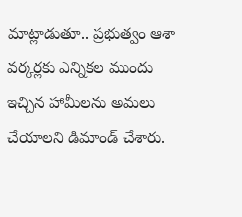మాట్లాడుతూ.. ప్రభుత్వం ఆశా వర్కర్లకు ఎన్నికల ముందు ఇచ్చిన హామీలను అమలు చేయాలని డిమాండ్ చేశారు.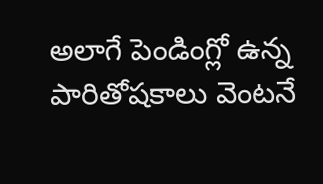అలాగే పెండింగ్లో ఉన్న పారితోషకాలు వెంటనే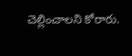చెల్లించాలని కోరారు.